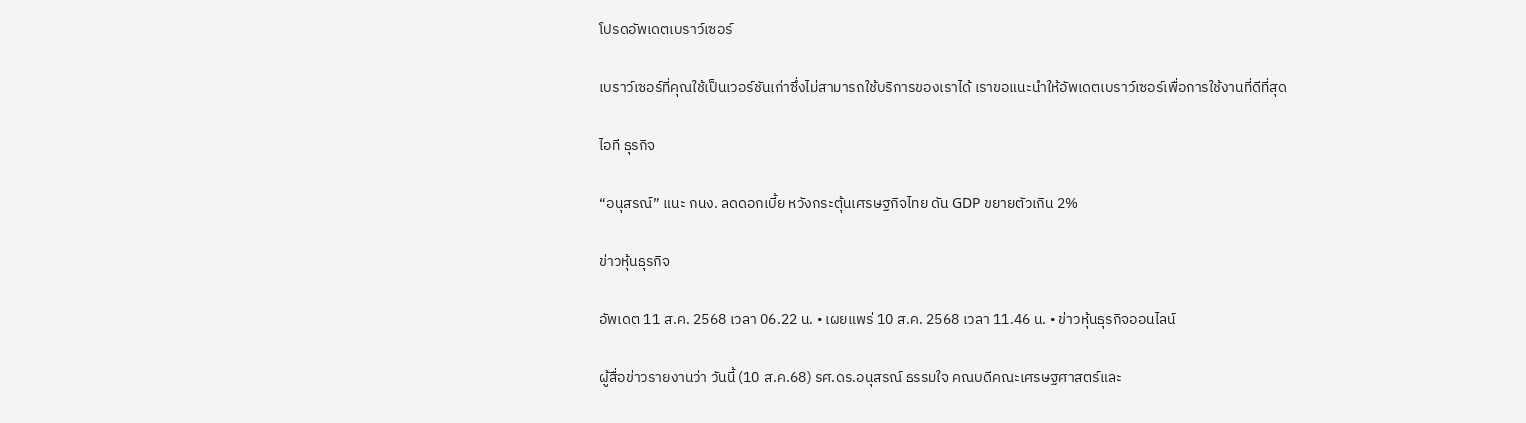โปรดอัพเดตเบราว์เซอร์

เบราว์เซอร์ที่คุณใช้เป็นเวอร์ชันเก่าซึ่งไม่สามารถใช้บริการของเราได้ เราขอแนะนำให้อัพเดตเบราว์เซอร์เพื่อการใช้งานที่ดีที่สุด

ไอที ธุรกิจ

“อนุสรณ์” แนะ กนง. ลดดอกเบี้ย หวังกระตุ้นเศรษฐกิจไทย ดัน GDP ขยายตัวเกิน 2%

ข่าวหุ้นธุรกิจ

อัพเดต 11 ส.ค. 2568 เวลา 06.22 น. • เผยแพร่ 10 ส.ค. 2568 เวลา 11.46 น. • ข่าวหุ้นธุรกิจออนไลน์

ผู้สื่อข่าวรายงานว่า วันนี้ (10 ส.ค.68) รศ.ดร.อนุสรณ์ ธรรมใจ คณบดีคณะเศรษฐศาสตร์และ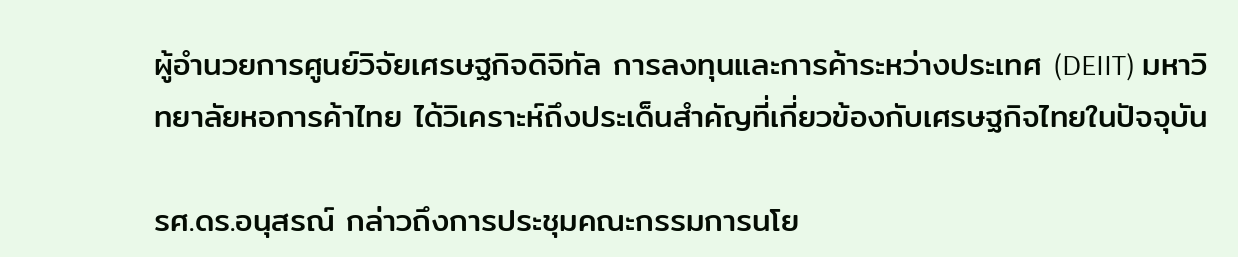ผู้อำนวยการศูนย์วิจัยเศรษฐกิจดิจิทัล การลงทุนและการค้าระหว่างประเทศ (DEIIT) มหาวิทยาลัยหอการค้าไทย ได้วิเคราะห์ถึงประเด็นสำคัญที่เกี่ยวข้องกับเศรษฐกิจไทยในปัจจุบัน

รศ.ดร.อนุสรณ์ กล่าวถึงการประชุมคณะกรรมการนโย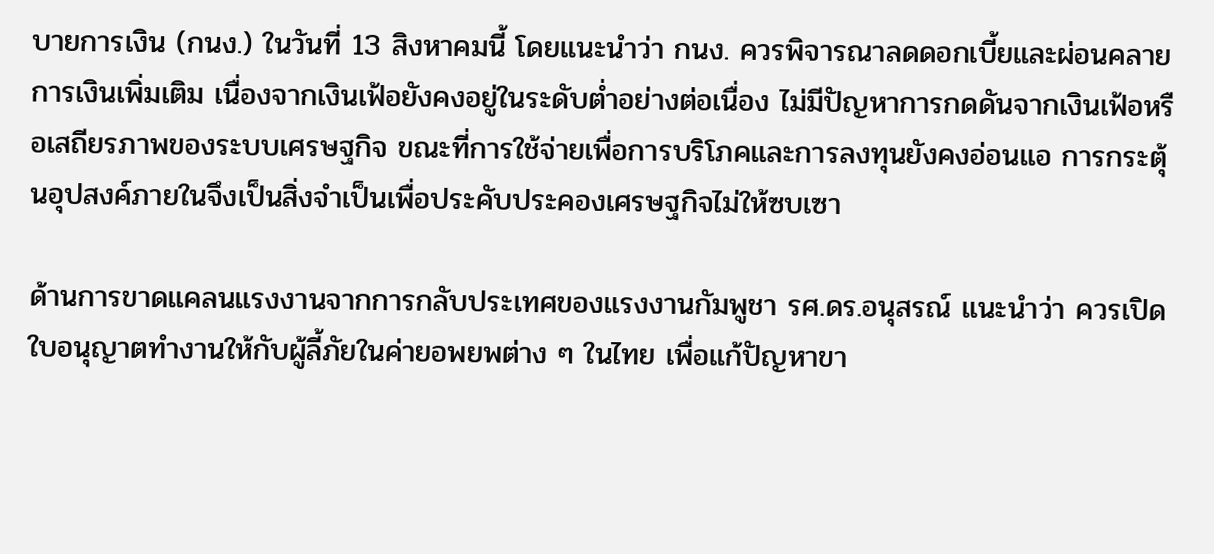บายการเงิน (กนง.) ในวันที่ 13 สิงหาคมนี้ โดยแนะนำว่า กนง. ควรพิจารณาลดดอกเบี้ยและผ่อนคลายการเงินเพิ่มเติม เนื่องจากเงินเฟ้อยังคงอยู่ในระดับต่ำอย่างต่อเนื่อง ไม่มีปัญหาการกดดันจากเงินเฟ้อหรือเสถียรภาพของระบบเศรษฐกิจ ขณะที่การใช้จ่ายเพื่อการบริโภคและการลงทุนยังคงอ่อนแอ การกระตุ้นอุปสงค์ภายในจึงเป็นสิ่งจำเป็นเพื่อประคับประคองเศรษฐกิจไม่ให้ซบเซา

ด้านการขาดแคลนแรงงานจากการกลับประเทศของแรงงานกัมพูชา รศ.ดร.อนุสรณ์ แนะนำว่า ควรเปิดใบอนุญาตทำงานให้กับผู้ลี้ภัยในค่ายอพยพต่าง ๆ ในไทย เพื่อแก้ปัญหาขา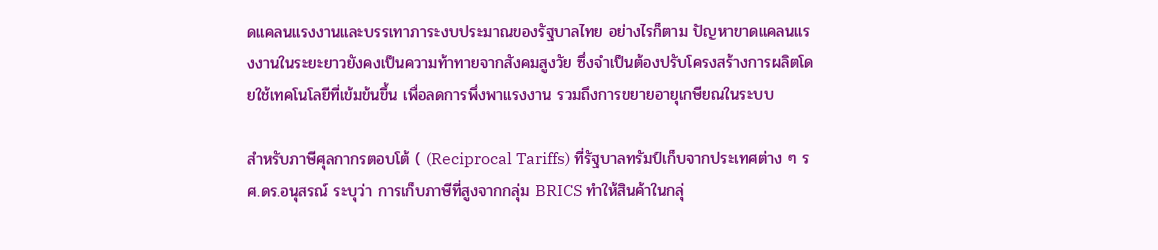ดแคลนแรงงานและบรรเทาภาระงบประมาณของรัฐบาลไทย อย่างไรก็ตาม ปัญหาขาดแคลนแรงงานในระยะยาวยังคงเป็นความท้าทายจากสังคมสูงวัย ซึ่งจำเป็นต้องปรับโครงสร้างการผลิตโดยใช้เทคโนโลยีที่เข้มข้นขึ้น เพื่อลดการพึ่งพาแรงงาน รวมถึงการขยายอายุเกษียณในระบบ

สำหรับภาษีศุลกากรตอบโต้ ( (Reciprocal Tariffs) ที่รัฐบาลทรัมป์เก็บจากประเทศต่าง ๆ รศ.ดร.อนุสรณ์ ระบุว่า การเก็บภาษีที่สูงจากกลุ่ม BRICS ทำให้สินค้าในกลุ่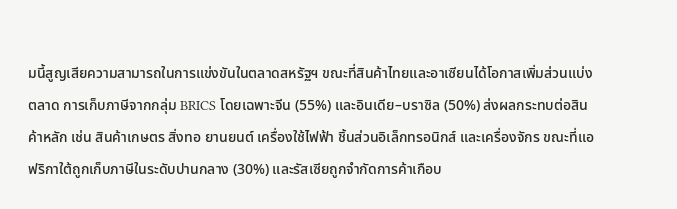มนี้สูญเสียความสามารถในการแข่งขันในตลาดสหรัฐฯ ขณะที่สินค้าไทยและอาเซียนได้โอกาสเพิ่มส่วนแบ่งตลาด การเก็บภาษีจากกลุ่ม BRICS โดยเฉพาะจีน (55%) และอินเดีย–บราซิล (50%) ส่งผลกระทบต่อสินค้าหลัก เช่น สินค้าเกษตร สิ่งทอ ยานยนต์ เครื่องใช้ไฟฟ้า ชิ้นส่วนอิเล็กทรอนิกส์ และเครื่องจักร ขณะที่แอฟริกาใต้ถูกเก็บภาษีในระดับปานกลาง (30%) และรัสเซียถูกจำกัดการค้าเกือบ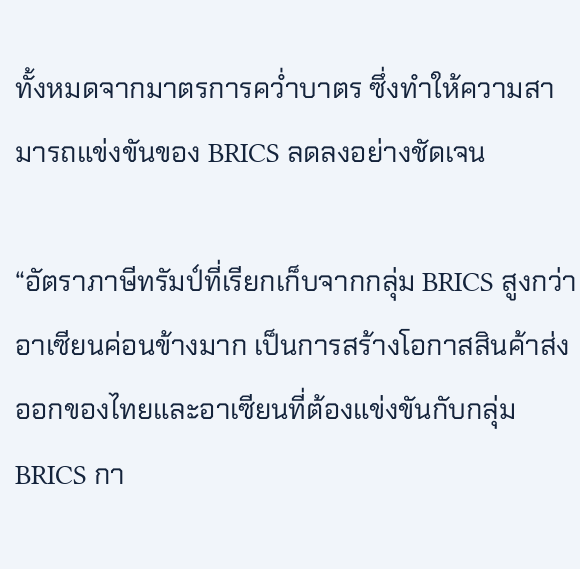ทั้งหมดจากมาตรการคว่ำบาตร ซึ่งทำให้ความสามารถแข่งขันของ BRICS ลดลงอย่างชัดเจน

“อัตราภาษีทรัมป์ที่เรียกเก็บจากกลุ่ม BRICS สูงกว่าอาเซียนค่อนข้างมาก เป็นการสร้างโอกาสสินค้าส่งออกของไทยและอาเซียนที่ต้องแข่งขันกับกลุ่ม BRICS กา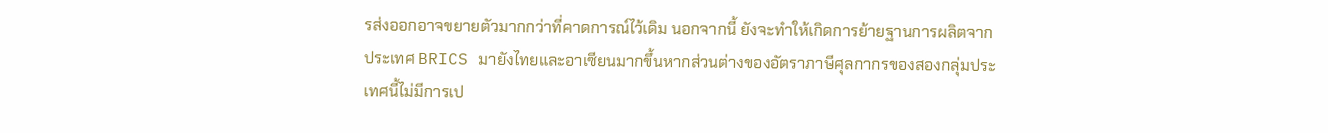รส่งออกอาจขยายตัวมากกว่าที่คาดการณ์ไว้เดิม นอกจากนี้ ยังจะทำให้เกิดการย้ายฐานการผลิตจากประเทศ BRICS มายังไทยและอาเซียนมากขึ้นหากส่วนต่างของอัตราภาษีศุลกากรของสองกลุ่มประเทศนี้ไม่มีการเป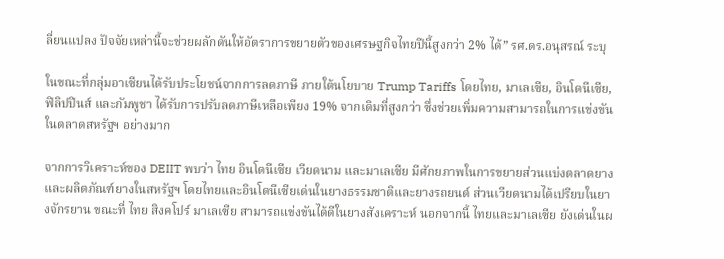ลี่ยนแปลง ปัจจัยเหล่านี้จะช่วยผลักดันให้อัตราการขยายตัวของเศรษฐกิจไทยปีนี้สูงกว่า 2% ได้” รศ.ดร.อนุสรณ์ ระบุ

ในขณะที่กลุ่มอาเซียนได้รับประโยชน์จากการลดภาษี ภายใต้นโยบาย Trump Tariffs โดยไทย, มาเลเซีย, อินโดนีเซีย, ฟิลิปปินส์ และกัมพูชา ได้รับการปรับลดภาษีเหลือเพียง 19% จากเดิมที่สูงกว่า ซึ่งช่วยเพิ่มความสามารถในการแข่งขันในตลาดสหรัฐฯ อย่างมาก

จากการวิเคราะห์ของ DEIIT พบว่า ไทย อินโดนีเซีย เวียดนาม และมาเลเซีย มีศักยภาพในการขยายส่วนแบ่งตลาดยางและผลิตภัณฑ์ยางในสหรัฐฯ โดยไทยและอินโดนีเซียเด่นในยางธรรมชาติและยางรถยนต์ ส่วนเวียดนามได้เปรียบในยางจักรยาน ขณะที่ ไทย สิงคโปร์ มาเลเซีย สามารถแข่งขันได้ดีในยางสังเคราะห์ นอกจากนี้ ไทยและมาเลเซีย ยังเด่นในผ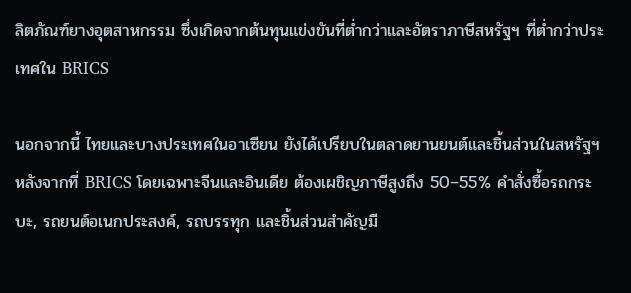ลิตภัณฑ์ยางอุตสาหกรรม ซึ่งเกิดจากต้นทุนแข่งขันที่ต่ำกว่าและอัตราภาษีสหรัฐฯ ที่ต่ำกว่าประเทศใน BRICS

นอกจากนี้ ไทยและบางประเทศในอาเซียน ยังได้เปรียบในตลาดยานยนต์และชิ้นส่วนในสหรัฐฯ หลังจากที่ BRICS โดยเฉพาะจีนและอินเดีย ต้องเผชิญภาษีสูงถึง 50–55% คำสั่งซื้อรถกระบะ, รถยนต์อเนกประสงค์, รถบรรทุก และชิ้นส่วนสำคัญมี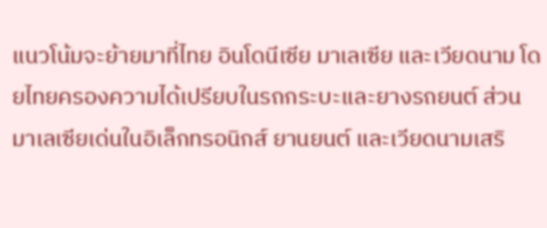แนวโน้มจะย้ายมาที่ไทย อินโดนีเซีย มาเลเซีย และเวียดนาม โดยไทยครองความได้เปรียบในรถกระบะและยางรถยนต์ ส่วนมาเลเซียเด่นในอิเล็กทรอนิกส์ ยานยนต์ และเวียดนามเสริ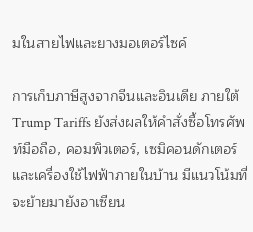มในสายไฟและยางมอเตอร์ไซค์

การเก็บภาษีสูงจากจีนและอินเดีย ภายใต้ Trump Tariffs ยังส่งผลให้คำสั่งซื้อโทรศัพท์มือถือ, คอมพิวเตอร์, เซมิคอนดักเตอร์ และเครื่องใช้ไฟฟ้าภายในบ้าน มีแนวโน้มที่จะย้ายมายังอาเซียน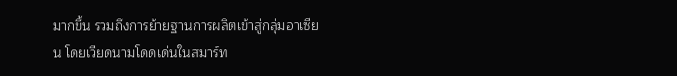มากขึ้น รวมถึงการย้ายฐานการผลิตเข้าสู่กลุ่มอาเซียน โดยเวียดนามโดดเด่นในสมาร์ท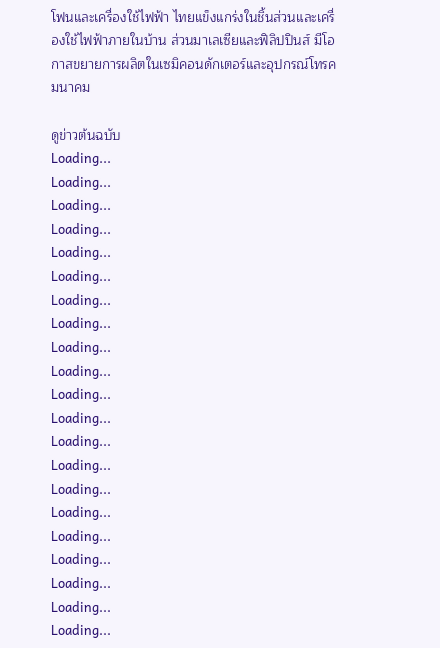โฟนและเครื่องใช้ไฟฟ้า ไทยแข็งแกร่งในชิ้นส่วนและเครื่องใช้ไฟฟ้าภายในบ้าน ส่วนมาเลเซียและฟิลิปปินส์ มีโอกาสขยายการผลิตในเซมิคอนดักเตอร์และอุปกรณ์โทรคมนาคม

ดูข่าวต้นฉบับ
Loading...
Loading...
Loading...
Loading...
Loading...
Loading...
Loading...
Loading...
Loading...
Loading...
Loading...
Loading...
Loading...
Loading...
Loading...
Loading...
Loading...
Loading...
Loading...
Loading...
Loading...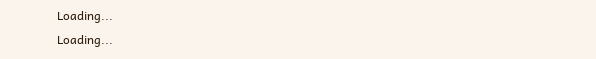Loading...
Loading...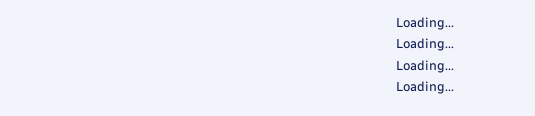Loading...
Loading...
Loading...
Loading...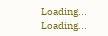Loading...
Loading...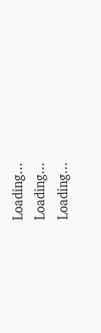Loading...
Loading...
Loading...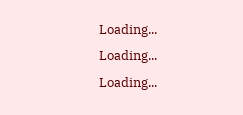Loading...
Loading...
Loading...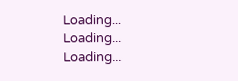Loading...
Loading...
Loading...